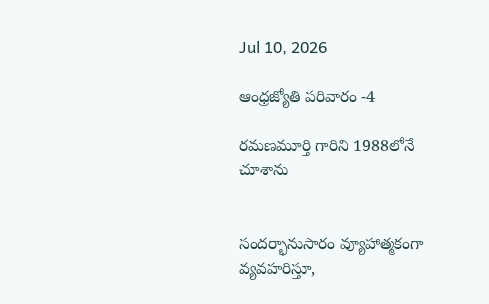Jul 10, 2026

ఆంధ్రజ్యోతి పరివారం -4

రమణమూర్తి గారిని 1988లోనే చూశాను


సందర్భానుసారం వ్యూహాత్మకంగా వ్యవహరిస్తూ,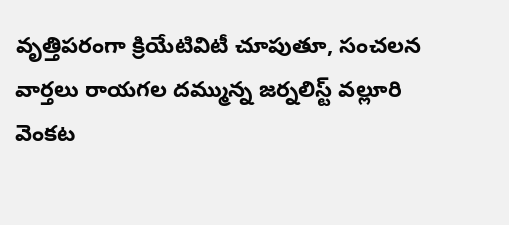వృత్తిపరంగా క్రియేటివిటీ చూపుతూ, సంచలన వార్తలు రాయగల దమ్మున్న జర్నలిస్ట్ వల్లూరి వెంకట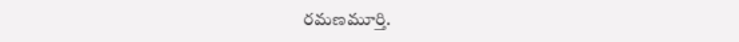రమణమూర్తి.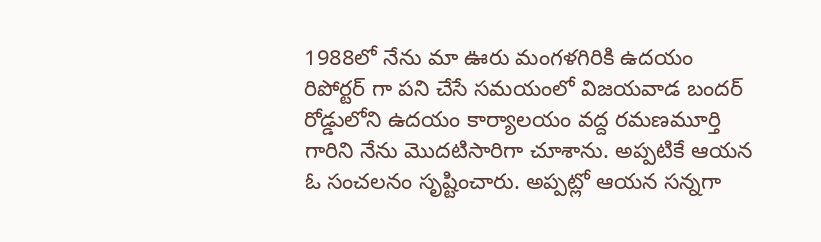1988లో నేను మా ఊరు మంగళగిరికి ఉదయం రిపోర్టర్ గా పని చేసే సమయంలో విజయవాడ బందర్ రోడ్డులోని ఉదయం కార్యాలయం వద్ద రమణమూర్తి గారిని నేను మొదటిసారిగా చూశాను. అప్పటికే ఆయన ఓ సంచలనం సృష్టించారు. అప్పట్లో ఆయన సన్నగా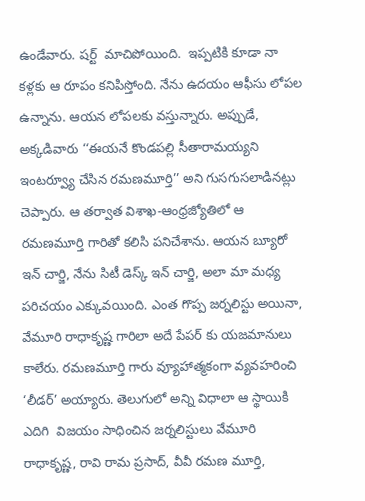ఉండేవారు. షర్ట్  మాచిపోయింది.  ఇప్పటికి కూడా నా కళ్లకు ఆ రూపం కనిపిస్తోంది. నేను ఉదయం ఆఫీసు లోపల ఉన్నాను. ఆయన లోపలకు వస్తున్నారు. అప్పుడే, అక్కడివారు ‘‘ఈయనే కొండపల్లి సీతారామయ్యని ఇంటర్వ్యూ చేసిన రమణమూర్తి’’ అని గుసగుసలాడినట్లు చెప్పారు. ఆ తర్వాత విశాఖ-ఆంధ్రజ్యోతిలో ఆ రమణమూర్తి గారితో కలిసి పనిచేశాను. ఆయన బ్యూరో ఇన్ చార్జి, నేను సిటీ డెస్క్ ఇన్ చార్జి, అలా మా మధ్య పరిచయం ఎక్కువయింది. ఎంత గొప్ప జర్నలిస్టు అయినా, వేమూరి రాధాకృష్ణ గారిలా అదే పేపర్ కు యజమానులు కాలేరు. రమణమూర్తి గారు వ్యూహాత్మకంగా వ్యవహరించి ‘లీడర్’ అయ్యారు. తెలుగులో అన్ని విధాలా ఆ స్థాయికి ఎదిగి  విజయం సాధించిన జర్నలిస్టులు వేమూరి రాధాకృష్ణ, రావి రామ ప్రసాద్, వీవీ రమణ మూర్తి,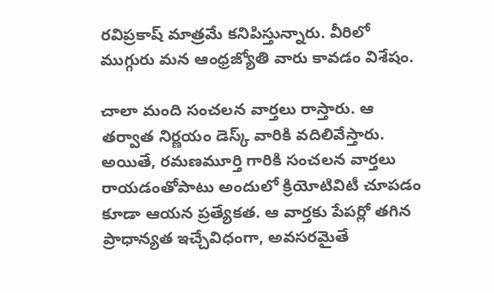రవిప్రకాష్ మాత్రమే కనిపిస్తున్నారు. వీరిలో ముగ్గురు మన ఆంధ్రజ్యోతి వారు కావడం విశేషం.

చాలా మంది సంచలన వార్తలు రాస్తారు. ఆ తర్వాత నిర్ణయం డెస్క్ వారికి వదిలివేస్తారు. అయితే, రమణమూర్తి గారికి సంచలన వార్తలు రాయడంతోపాటు అందులో క్రియోటివిటీ చూపడం కూడా ఆయన ప్రత్యేకత. ఆ వార్తకు పేపర్లో తగిన ప్రాధాన్యత ఇచ్చేవిధంగా, అవసరమైతే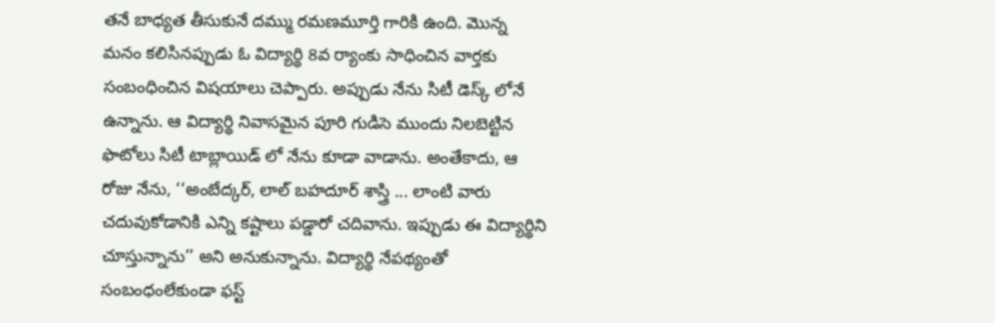తనే బాధ్యత తీసుకునే దమ్ము రమణమూర్తి గారికి ఉంది. మొన్న మనం కలిసినప్పుడు ఓ విద్యార్థి 8వ ర్యాంకు సాధించిన వార్తకు సంబంధించిన విషయాలు చెప్పారు. అప్పుడు నేను సిటీ డెస్క్ లోనే ఉన్నాను. ఆ విద్యార్థి నివాసమైన పూరి గుడిసె ముందు నిలబెట్టిన ఫొటోలు సిటీ టాబ్లాయిడ్ లో నేను కూడా వాడాను. అంతేకాదు, ఆ రోజు నేను, ‘‘అంబేద్కర్, లాల్ బహదూర్ శాస్త్రి ... లాంటి వారు చదువుకోడానికి ఎన్ని కష్టాలు పడ్డారో చదివాను. ఇప్పుడు ఈ విద్యార్థిని చూస్తున్నాను’’ అని అనుకున్నాను. విద్యార్థి నేపథ్యంతో సంబంధంలేకుండా ఫస్ట్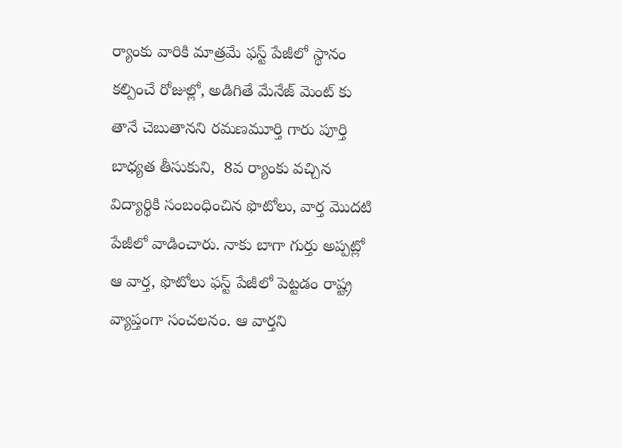ర్యాంకు వారికి మాత్రమే ఫస్ట్ పేజీలో స్థానం కల్పించే రోజుల్లో, అడిగితే మేనేజ్ మెంట్ కు తానే చెబుతానని రమణమూర్తి గారు పూర్తి బాధ్యత తీసుకుని,  8వ ర్యాంకు వచ్చిన విద్యార్థికి సంబంధించిన ఫొటోలు, వార్త మొదటి పేజీలో వాడించారు. నాకు బాగా గుర్తు అప్పట్లో ఆ వార్త, ఫొటోలు ఫస్ట్ పేజీలో పెట్టడం రాష్ట్ర వ్యాప్తంగా సంచలనం. ఆ వార్తని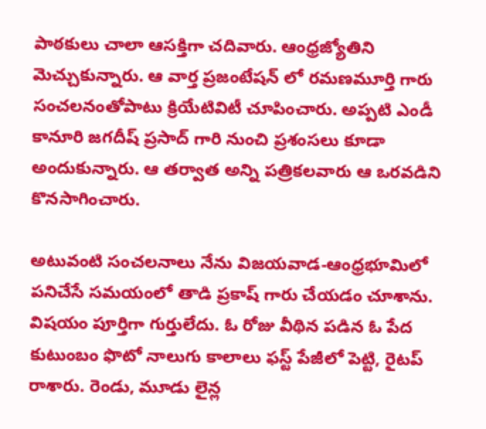పాఠకులు చాలా ఆసక్తిగా చదివారు. ఆంధ్రజ్యోతిని మెచ్చుకున్నారు. ఆ వార్త ప్రజంటేషన్ లో రమణమూర్తి గారు సంచలనంతోపాటు క్రియేటివిటీ చూపించారు. అప్పటి ఎండీ కానూరి జగదీష్ ప్రసాద్ గారి నుంచి ప్రశంసలు కూడా అందుకున్నారు. ఆ తర్వాత అన్ని పత్రికలవారు ఆ ఒరవడిని కొనసాగించారు.

అటువంటి సంచలనాలు నేను విజయవాడ-ఆంధ్రభూమిలో పనిచేసే సమయంలో తాడి ప్రకాష్ గారు చేయడం చూశాను. విషయం పూర్తిగా గుర్తులేదు. ఓ రోజు వీథిన పడిన ఓ పేద కుటుంబం ఫొటో నాలుగు కాలాలు ఫస్ట్ పేజీలో పెట్టి, రైటప్ రాశారు. రెండు, మూడు లైన్ల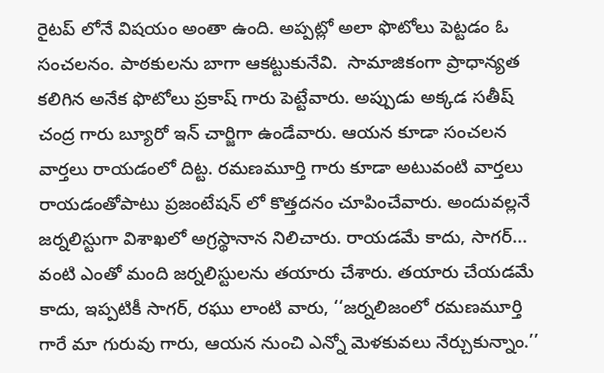రైటప్ లోనే విషయం అంతా ఉంది. అప్పట్లో అలా ఫొటోలు పెట్టడం ఓ సంచలనం. పాఠకులను బాగా ఆకట్టుకునేవి.  సామాజికంగా ప్రాధాన్యత కలిగిన అనేక ఫొటోలు ప్రకాష్ గారు పెట్టేవారు. అప్పుడు అక్కడ సతీష్ చంద్ర గారు బ్యూరో ఇన్ చార్జిగా ఉండేవారు. ఆయన కూడా సంచలన వార్తలు రాయడంలో దిట్ట. రమణమూర్తి గారు కూడా అటువంటి వార్తలు రాయడంతోపాటు ప్రజంటేషన్ లో కొత్తదనం చూపించేవారు. అందువల్లనే జర్నలిస్టుగా విశాఖలో అగ్రస్థానాన నిలిచారు. రాయడమే కాదు, సాగర్... వంటి ఎంతో మంది జర్నలిస్టులను తయారు చేశారు. తయారు చేయడమే కాదు, ఇప్పటికీ సాగర్, రఘు లాంటి వారు, ‘‘జర్నలిజంలో రమణమూర్తి గారే మా గురువు గారు, ఆయన నుంచి ఎన్నో మెళకువలు నేర్చుకున్నాం.’’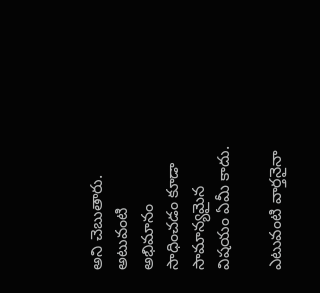అని చెబుతారు. అటువంటి అభిమానం సాధించడం కూడా సామాన్యమైన విషయం ఏమీ కాదు.

ఎటువంటి వార్తనైనా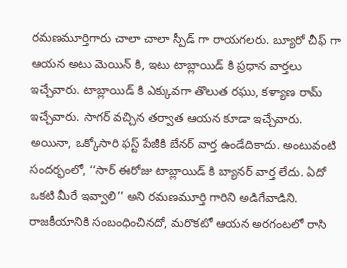రమణమూర్తిగారు చాలా చాలా స్పీడ్ గా రాయగలరు. బ్యూరో చీఫ్ గా ఆయన అటు మెయిన్ కి, ఇటు టాబ్లాయిడ్ కి ప్రధాన వార్తలు ఇచ్చేవారు. టాబ్లాయిడ్ కి ఎక్కువగా తొలుత రఘు, కళ్యాణ రామ్ ఇచ్చేవారు. సాగర్ వచ్చిన తర్వాత ఆయన కూడా ఇచ్చేవారు. అయినా, ఒక్కోసారి ఫస్ట్ పేజీకి బేనర్ వార్త ఉండేదికాదు. అంటువంటి సందర్భంలో, ‘‘సార్ ఈరోజు టాబ్లాయిడ్ కి బ్యానర్ వార్త లేదు. ఏదో ఒకటి మీరే ఇవ్వాలి’’ అని రమణమూర్తి గారిని అడిగేవాడిని. రాజకీయానికి సంబంధించినదో, మరొకటో ఆయన అరగంటలో రాసి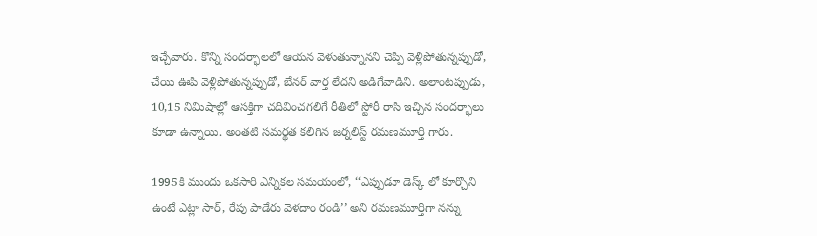ఇచ్చేవారు. కొన్ని సందర్భాలలో ఆయన వెళుతున్నానని చెప్పి వెళ్లిపోతున్నప్పుడో, చేయి ఊపి వెళ్లిపోతున్నప్పుడో, బేనర్ వార్త లేదని అడిగేవాడిని. అలాంటప్పుడు, 10,15 నిమిషాల్లో ఆసక్తిగా చదివించగలిగే రీతిలో స్టోరీ రాసి ఇచ్చిన సందర్భాలు కూడా ఉన్నాయి. అంతటి సమర్థత కలిగిన జర్నలిస్ట్ రమణమూర్తి గారు.

1995కి ముందు ఒకసారి ఎన్నికల సమయంలో, ‘‘ఎప్పుడూ డెస్క్ లో కూర్చొని ఉంటే ఎట్లా సార్, రేపు పాడేరు వెళదాం రండి’’ అని రమణమూర్తిగా నన్ను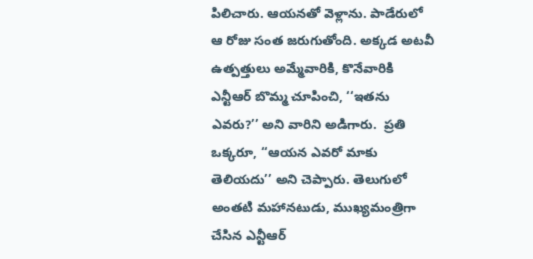పిలిచారు. ఆయనతో వెళ్లాను. పాడేరులో ఆ రోజు సంత జరుగుతోంది. అక్కడ అటవీ ఉత్పత్తులు అమ్మేవారికి, కొనేవారికి ఎన్టీఆర్ బొమ్మ చూపించి, ‘‘ఇతను ఎవరు?’’ అని వారిని అడిగారు.  ప్రతి ఒక్కరూ, ‘‘ఆయన ఎవరో మాకు తెలియదు’’ అని చెప్పారు. తెలుగులో అంతటి మహానటుడు, ముఖ్యమంత్రిగా చేసిన ఎన్టీఆర్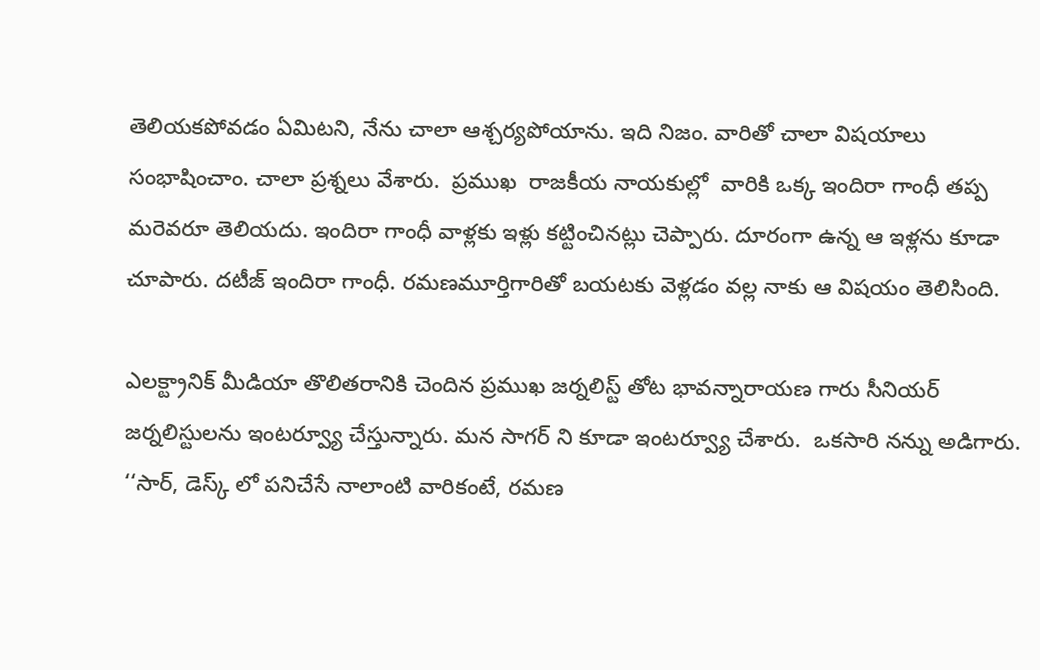తెలియకపోవడం ఏమిటని, నేను చాలా ఆశ్చర్యపోయాను. ఇది నిజం. వారితో చాలా విషయాలు సంభాషించాం. చాలా ప్రశ్నలు వేశారు.  ప్రముఖ  రాజకీయ నాయకుల్లో  వారికి ఒక్క ఇందిరా గాంధీ తప్ప మరెవరూ తెలియదు. ఇందిరా గాంధీ వాళ్లకు ఇళ్లు కట్టించినట్లు చెప్పారు. దూరంగా ఉన్న ఆ ఇళ్లను కూడా చూపారు. దటీజ్ ఇందిరా గాంధీ. రమణమూర్తిగారితో బయటకు వెళ్లడం వల్ల నాకు ఆ విషయం తెలిసింది.

ఎలక్ట్రానిక్ మీడియా తొలితరానికి చెందిన ప్రముఖ జర్నలిస్ట్ తోట భావన్నారాయణ గారు సీనియర్ జర్నలిస్టులను ఇంటర్వ్యూ చేస్తున్నారు. మన సాగర్ ని కూడా ఇంటర్వ్యూ చేశారు.  ఒకసారి నన్ను అడిగారు. ‘‘సార్, డెస్క్ లో పనిచేసే నాలాంటి వారికంటే, రమణ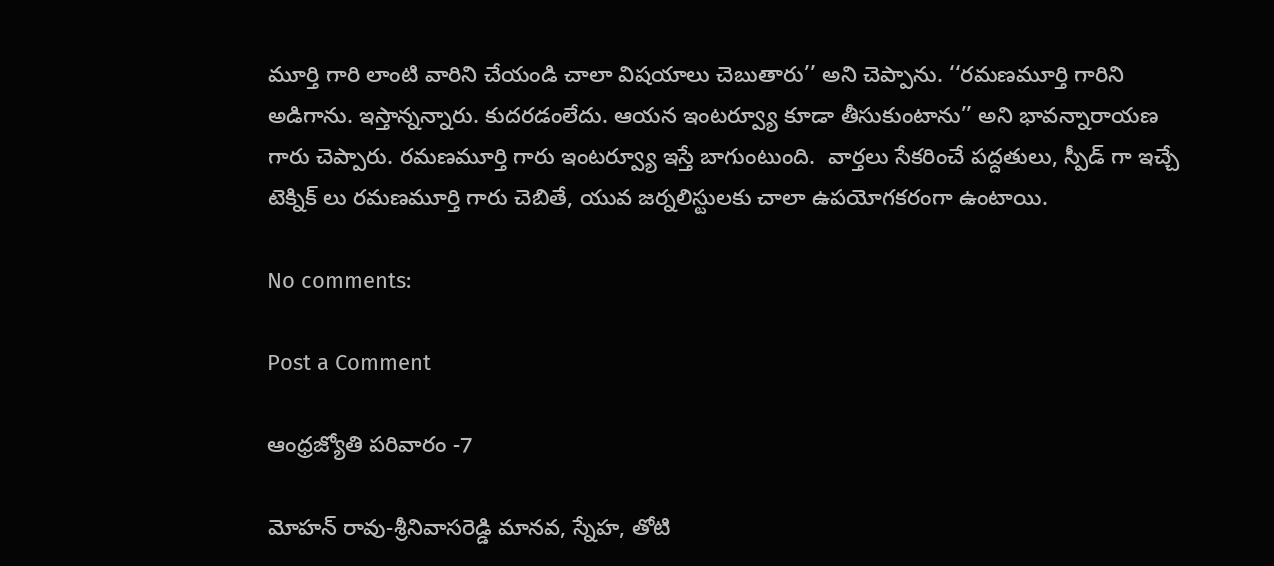మూర్తి గారి లాంటి వారిని చేయండి చాలా విషయాలు చెబుతారు’’ అని చెప్పాను. ‘‘రమణమూర్తి గారిని అడిగాను. ఇస్తాన్నన్నారు. కుదరడంలేదు. ఆయన ఇంటర్వ్యూ కూడా తీసుకుంటాను’’ అని భావన్నారాయణ గారు చెప్పారు. రమణమూర్తి గారు ఇంటర్వ్యూ ఇస్తే బాగుంటుంది.  వార్తలు సేకరించే పద్దతులు, స్పీడ్ గా ఇచ్చే టెక్నిక్ లు రమణమూర్తి గారు చెబితే, యువ జర్నలిస్టులకు చాలా ఉపయోగకరంగా ఉంటాయి.

No comments:

Post a Comment

ఆంధ్రజ్యోతి పరివారం -7

మోహన్ రావు-శ్రీనివాసరెడ్డి మానవ, స్నేహ, తోటి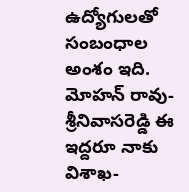ఉద్యోగులతో సంబంధాల అంశం ఇది. మోహన్ రావు-శ్రీనివాసరెడ్డి ఈ ఇద్దరూ నాకు విశాఖ-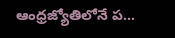ఆంధ్రజ్యోతిలోనే ప...